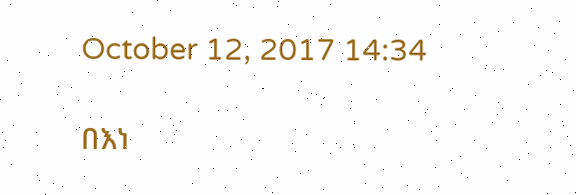October 12, 2017 14:34

በእነ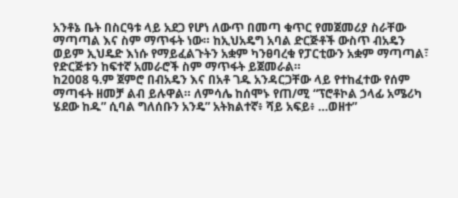አንቶኔ ቤት በስርዓቱ ላይ አደጋ የሆነ ለውጥ በመጣ ቁጥር የመጀመሪያ ስራቸው ማጣጣል እና ስም ማጥፋት ነው። ከኢህአዴግ አባል ድርጅቶች ውስጥ ብአዴን ወይም ኢህዴድ እነሱ የማይፈልጉትን አቋም ካንፀባረቁ የፓርቲውን አቋም ማጣጣል፣ የድርጅቱን ከፍተኛ አመራሮች ስም ማጥፋት ይጀመራል።
ከ2008 ዓ.ም ጀምሮ በብአዴን እና በአቶ ገዱ አንዳርጋቸው ላይ የተከፈተው የሰም ማጣፋት ዘመቻ ልብ ይሉዋል። ለምሳሌ ከሰሞኑ የጠ/ሚ “ፕሮቶኮል ኃላፊ አሜሪካ ሄደው ከዱ” ሲባል ግለሰቡን አንዴ” አትክልተኛ፥ ሻይ አፍይ፥ …ወዘተ”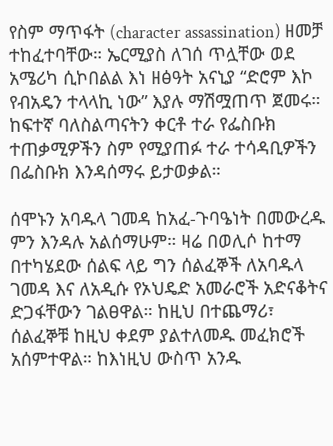የስም ማጥፋት (character assassination) ዘመቻ ተከፈተባቸው። ኤርሚያስ ለገሰ ጥሏቸው ወደ አሜሪካ ሲኮበልል እነ ዘፅዓት አናኒያ “ድሮም እኮ የብአዴን ተላላኪ ነው” እያሉ ማሽሟጠጥ ጀመሩ። ከፍተኛ ባለስልጣናትን ቀርቶ ተራ የፌስቡክ ተጠቃሚዎችን ስም የሚያጠፉ ተራ ተሳዳቢዎችን በፌስቡክ እንዳሰማሩ ይታወቃል።

ሰሞኑን አባዱላ ገመዳ ከአፈ-ጉባዔነት በመውረዱ ምን እንዳሉ አልሰማሁም። ዛሬ በወሊሶ ከተማ በተካሄደው ሰልፍ ላይ ግን ሰልፈኞች ለአባዱላ ገመዳ እና ለአዲሱ የኦህዴድ አመራሮች አድናቆትና ድጋፋቸውን ገልፀዋል። ከዚህ በተጨማሪ፣ ሰልፈኞቹ ከዚህ ቀደም ያልተለመዱ መፈክሮች አሰምተዋል። ከእነዚህ ውስጥ አንዱ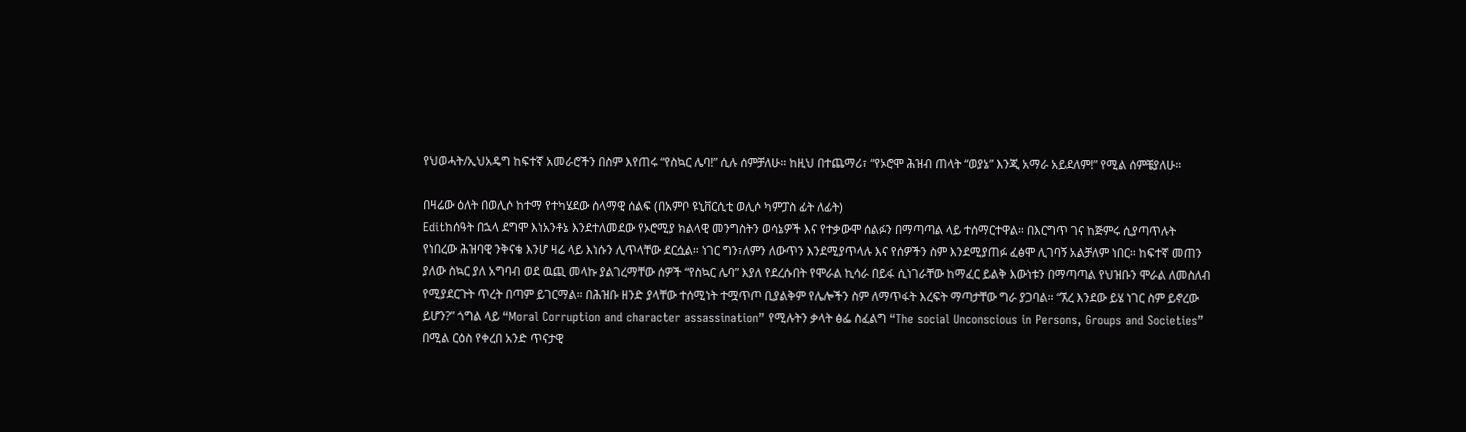የህወሓት/ኢህአዴግ ከፍተኛ አመራሮችን በስም እየጠሩ “የስኳር ሌባ!” ሲሉ ሰምቻለሁ። ከዚህ በተጨማሪ፣ “የኦሮሞ ሕዝብ ጠላት “ወያኔ” እንጂ አማራ አይደለም!” የሚል ሰምቼያለሁ።

በዛሬው ዕለት በወሊሶ ከተማ የተካሄደው ሰላማዊ ሰልፍ (በአምቦ ዩኒቨርሲቲ ወሊሶ ካምፓስ ፊት ለፊት)
Editከሰዓት በኋላ ደግሞ እነአንቶኔ እንደተለመደው የኦሮሚያ ክልላዊ መንግስትን ወሳኔዎች እና የተቃውሞ ሰልፉን በማጣጣል ላይ ተሰማርተዋል። በእርግጥ ገና ከጅምሩ ሲያጣጥሉት የነበረው ሕዝባዊ ንቅናቄ እንሆ ዛሬ ላይ እነሱን ሊጥላቸው ደርሷል። ነገር ግን፣ለምን ለውጥን እንደሚያጥላሉ እና የሰዎችን ስም እንደሚያጠፉ ፈፅሞ ሊገባኝ አልቻለም ነበር። ከፍተኛ መጠን ያለው ስኳር ያለ አግባብ ወደ ዉጪ መላኩ ያልገረማቸው ሰዎች “የስኳር ሌባ” እያለ የደረሱበት የሞራል ኪሳራ በይፋ ሲነገራቸው ከማፈር ይልቅ እውነቱን በማጣጣል የህዝቡን ሞራል ለመስለብ የሚያደርጉት ጥረት በጣም ይገርማል። በሕዝቡ ዘንድ ያላቸው ተሰሚነት ተሟጥጦ ቢያልቅም የሌሎችን ስም ለማጥፋት እረፍት ማጣታቸው ግራ ያጋባል። “ኧረ እንደው ይሄ ነገር ስም ይኖረው ይሆን?” ጎግል ላይ “Moral Corruption and character assassination” የሚሉትን ቃላት ፅፌ ስፈልግ “The social Unconscious in Persons, Groups and Societies” በሚል ርዕስ የቀረበ አንድ ጥናታዊ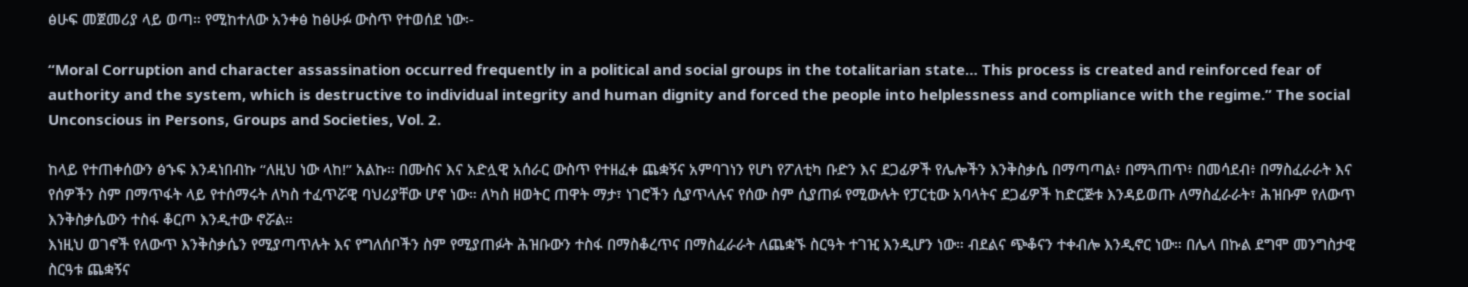ፅሁፍ መጀመሪያ ላይ ወጣ። የሚከተለው አንቀፅ ከፅሁፉ ውስጥ የተወሰደ ነው፡-

“Moral Corruption and character assassination occurred frequently in a political and social groups in the totalitarian state… This process is created and reinforced fear of authority and the system, which is destructive to individual integrity and human dignity and forced the people into helplessness and compliance with the regime.” The social Unconscious in Persons, Groups and Societies, Vol. 2.

ከላይ የተጠቀሰውን ፅኁፍ እንዳነበብኩ “ለዚህ ነው ላከ!” አልኩ። በሙስና እና አድሏዊ አሰራር ውስጥ የተዘፈቀ ጨቋኝና አምባገነን የሆነ የፖለቲካ ቡድን እና ደጋፊዎች የሌሎችን እንቅስቃሴ በማጣጣል፥ በማጓጠጥ፥ በመሳደብ፥ በማስፈራራት እና የሰዎችን ስም በማጥፋት ላይ የተሰማሩት ለካስ ተፈጥሯዊ ባህሪያቸው ሆኖ ነው። ለካስ ዘወትር ጠዋት ማታ፣ ነገሮችን ሲያጥላሉና የሰው ስም ሲያጠፉ የሚውሉት የፓርቲው አባላትና ደጋፊዎች ከድርጅቱ እንዳይወጡ ለማስፈራራት፣ ሕዝቡም የለውጥ እንቅስቃሴውን ተስፋ ቆርጦ እንዲተው ኖሯል።
እነዚህ ወገኖች የለውጥ እንቅስቃሴን የሚያጣጥሉት እና የግለሰቦችን ስም የሚያጠፉት ሕዝቡውን ተስፋ በማስቆረጥና በማስፈራራት ለጨቋኙ ስርዓት ተገዢ እንዲሆን ነው። ብደልና ጭቆናን ተቀብሎ እንዲኖር ነው። በሌላ በኩል ደግሞ መንግስታዊ ስርዓቱ ጨቋኝና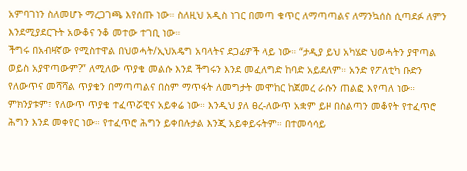አምባገነን ስለመሆኑ ማረጋገጫ እየሰጡ ነው። ስለዚህ አዲስ ነገር በመጣ ቁጥር ለማጣጣልና ለማንኳሰስ ሲጣደፉ ለምን እንደሚያደርጉት አውቆና ንቆ መተው ተገቢ ነው።
ችግሩ በአብዛኛው የሚስተዋል በህወሓት/ኢህአዴግ አባላትና ደጋፊዎች ላይ ነው። “ታዲያ ይህ አካሄድ ህወሓትን ያዋጣል ወይስ አያዋጣውም?” ለሚለው ጥያቄ መልሱ እንደ ችግሩን እንደ መፈለግድ ከባድ አይደለም። አንድ የፖለቲካ ቡድን የለውጥና መሻሻል ጥያቄን በማጣጣልና በስም ማጥፋት ለመግታት መሞከር ከጀመረ ራሱን ጠልፎ እየጣለ ነው። ምክንያቱም፣ የለውጥ ጥያቄ ተፈጥሯዊና አይቀሬ ነው። እንዲህ ያለ ፀረ-ለውጥ አቋም ይዞ በስልጣን መቆየት የተፈጥሮ ሕግን እንደ መቀየር ነው። የተፈጥሮ ሕግን ይቀበሉታል እንጂ አይቀይሩትም። በተመሳሳይ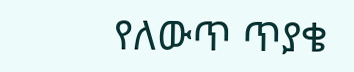የለውጥ ጥያቄ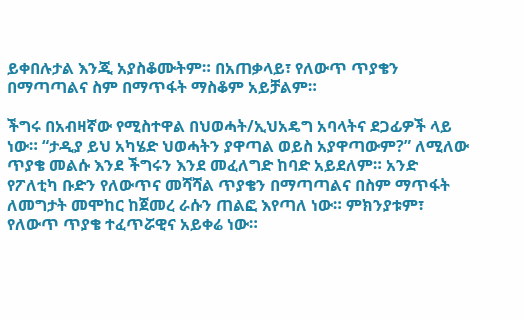ይቀበሉታል እንጂ አያስቆሙትም። በአጠቃላይ፣ የለውጥ ጥያቄን በማጣጣልና ስም በማጥፋት ማስቆም አይቻልም።

ችግሩ በአብዛኛው የሚስተዋል በህወሓት/ኢህአዴግ አባላትና ደጋፊዎች ላይ ነው። “ታዲያ ይህ አካሄድ ህወሓትን ያዋጣል ወይስ አያዋጣውም?” ለሚለው ጥያቄ መልሱ እንደ ችግሩን እንደ መፈለግድ ከባድ አይደለም። አንድ የፖለቲካ ቡድን የለውጥና መሻሻል ጥያቄን በማጣጣልና በስም ማጥፋት ለመግታት መሞከር ከጀመረ ራሱን ጠልፎ እየጣለ ነው። ምክንያቱም፣ የለውጥ ጥያቄ ተፈጥሯዊና አይቀሬ ነው።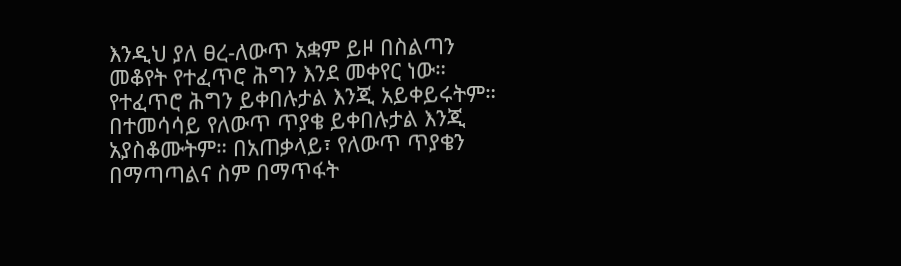እንዲህ ያለ ፀረ-ለውጥ አቋም ይዞ በስልጣን መቆየት የተፈጥሮ ሕግን እንደ መቀየር ነው። የተፈጥሮ ሕግን ይቀበሉታል እንጂ አይቀይሩትም። በተመሳሳይ የለውጥ ጥያቄ ይቀበሉታል እንጂ አያስቆሙትም። በአጠቃላይ፣ የለውጥ ጥያቄን በማጣጣልና ስም በማጥፋት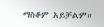ማስቆም አይቻልም።